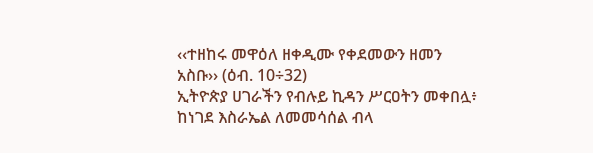‹‹ተዘከሩ መዋዕለ ዘቀዲሙ የቀደመውን ዘመን አስቡ›› (ዕብ. 10÷32)
ኢትዮጵያ ሀገራችን የብሉይ ኪዳን ሥርዐትን መቀበሏ፥ ከነገደ እስራኤል ለመመሳሰል ብላ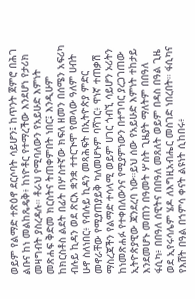ወይም የልማድ ተጽዕኖ ደርሶባት ሳይሆን፤ ከጥንት ጀምሮ በሕገ ልቡና ከነ መልከጼዴቅ፥ ከነዮቶር የተማረችው እንደሆነ የታሪክ መዛግብት ያስረዳሉ። ቶራህ የሚባለውን የአይሁድ እምነት መጽሐፍ ቅድመ ክርስትና ትጠቀምበት ነበር፤ እንዲሁም ከክርስቶስ ልደት በፊት በሦስተኛው ክፍለ ዘመን በሰሜን አፍሪካ ብሉይ ኪዳን ወደ ጽርእ ቋንቋ ተተርጒሞ የመላው ዓለም ሀብት ሁኖ ስለነበር፥ የብሉይ ኪዳን መጻሕፍት በኢትዮጵያ ምድር መኖራቸው የሚያጠያይቅ ካለመሆኑም ባሻገር፥ ዋነኛ ተጠቃሽ ማስረጃችን የልማድ ተሳላሚ ወይም ሀገር ጎብኚ ሳይሆን ኦሪትን ከነመጽሐፉ የተቀበለውንና የሚያምነውን በተግባር ያረጋገጠው ኢትዮጵያዊው ጃንደረባ ነው።ይህ ሰው የአይሁድ እምነት ተከታይ እንደመሆኑ መጠን በዓመት ሦስት ጊዜያት ማለትም በበዓለ ፋሲካ፥ በበዓለ ሰዊትና በበዓለ መጸለት ወይም በዳስ በዓል ጊዜ ወደ ኢየሩሳሌም ሄዶ ለእግዚአብሔር መስገድ ነበረበት። ፋሲካና የእሸት በዓል በኀምሳ ቀናት ልዩነት ሲከበሩ፥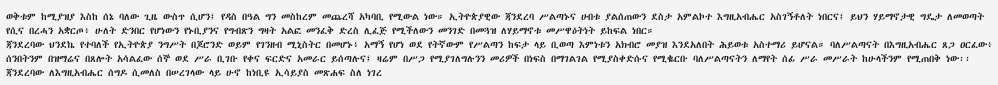ወቅቱም ከሚያዝያ እስከ ሰኔ ባለው ጊዜ ውስጥ ሲሆን፤ የዳስ በዓል ግን መስከረም መጨረሻ አካባቢ የሚውል ነው። ኢትዮጵያዊው ጃንደረባ ሥልጣኑና ሀብቱ ያልሰጠውን ደስታ አምልኮተ እግዚአብሔር አስገኝቶለት ነበርና፤ ይህን ሃይማኖታዊ ግዴታ ለመወጣት የሲና በረሓን አቋርጦ፥ ሁለት ድንበር የሆነውን የኑቢያንና የግብጽን ግዛት አልፎ መንፈቅ ድረስ ሊፈጅ የሚችለውን መንገድ በመጓዝ ለሃይማኖቱ መሥዋዕትነት ይከፍል ነበር።
ጃንደረባው ህንደኬ የተባለች የኢትዮጵያ ንግሥት በጆሮንድ ወይም የገንዘብ ሚኒስትር በመሆኑ፥ አማኝ የሆነ ወደ የትኛውም የሥልጣን ከፍታ ላይ ቢወጣ እምነቱን አክብሮ መያዝ እንደአለበት ሕይወቱ አስተማሪ ይሆናል። ባለሥልጣናት በእግዚአብሔር ጸጋ ዐርፈው፥ ሰንበትንም በዝማሬና በጸሎት አሳልፈው ሰኞ ወደ ሥራ ቢገቡ የቀና ፍርድና አመራር ይሰጣሉና፤ ዛሬም በሥጋ የሚያገለግሉንን መሪዎች በነፍስ በማገልገል የሚያስቀድሱና የሚቈርቡ ባለሥልጣናትን ለማየት ሰፊ ሥራ መሥራት ከሁላችንም የሚጠበቅ ነው፡፡
ጃንደረባው ለእግዚአብሔር ሰግዶ ሲመለስ በሠረገላው ላይ ሁኖ ከነቢዩ ኢሳይያስ መጽሐፍ ስለ ነገረ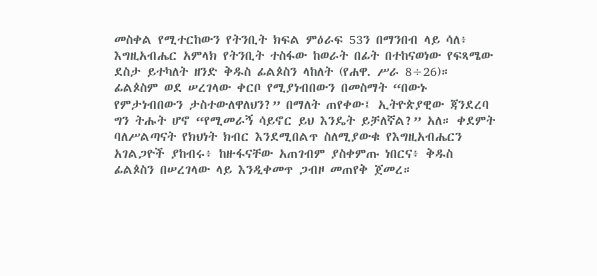መስቀል የሚተርከውን የትንቢት ክፍል ምዕራፍ 53ን በማንበብ ላይ ሳለ፥ እግዚአብሔር አምላክ የትንቢት ተስፋው ከወራት በፊት በተከናወነው የፍጻሜው ደስታ ይተካለት ዘንድ ቅዱስ ፊልጶስን ላከለት (የሐዋ. ሥራ 8÷26)። ፊልጶስም ወደ ሠረገላው ቀርቦ የሚያነብበውን በመስማት “በውኑ የምታነብበውን ታስተውለዋለህን?” በማለት ጠየቀው፤ ኢትዮጵያዊው ጃንደረባ ግን ትሑት ሆኖ “የሚመራኝ ሳይኖር ይህ እንዴት ይቻለኛል?” አለ። ቀደምት ባለሥልጣናት የክህነት ክብር እንደሚበልጥ ስለሚያውቁ የእግዚአብሔርን አገልጋዮች ያከብሩ፥ ከዙፋናቸው አጠገብም ያስቀምጡ ነበርና፥ ቅዱስ ፊልጶስን በሠረገላው ላይ እንዲቀመጥ ጋብዞ መጠየቅ ጀመረ።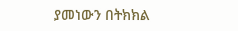ያመነውን በትክክል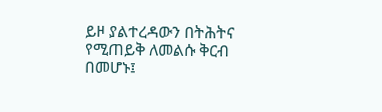ይዞ ያልተረዳውን በትሕትና የሚጠይቅ ለመልሱ ቅርብ በመሆኑ፤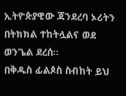ኢትዮጵያዊው ጃንደረባ ኦሪትን በትክክል ተከትሏልና ወደ ወንጌል ደረሰ።
በቅዱስ ፊልጶስ ስብከት ይህ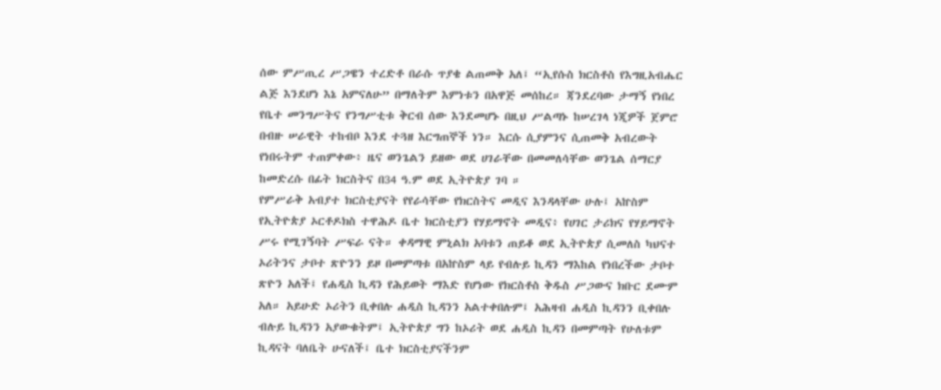ሰው ምሥጢረ ሥጋዌን ተረድቶ በራሱ ጥያቄ ልጠመቅ አለ፤ “ኢየሱስ ክርስቶስ የእግዚአብሔር ልጅ እንደሆነ እኔ አምናለሁ” በማለትም እምነቱን በአዋጅ መሰከረ። ጃንደረባው ታማኝ የነበረ የቤተ መንግሥትና የንግሥቲቱ ቅርብ ሰው እንደመሆኑ በዚህ ሥልጣኑ ከሠረገላ ነጂዎች ጀምሮ በብዙ ሠራዊት ተከብቦ እንደ ተጓዘ እርግጠኞች ነን። እርሱ ሲያምንና ሲጠመቅ አብረውት የነበሩትም ተጠምቀው፥ ዜና ወንጌልን ይዘው ወደ ሀገራቸው በመመለሳቸው ወንጌል ሰማርያ ከመድረሱ በፊት ክርስትና በ34 ዓ.ም ወደ ኢትዮጵያ ገባ ።
የምሥራቅ አብያተ ክርስቲያናት የየራሳቸው የክርስትና መዲና እንዳላቸው ሁሉ፤ አኵስም የኢትዮጵያ ኦርቶዶክስ ተዋሕዶ ቤተ ክርስቲያን የሃይማኖት መዲና፥ የሀገር ታሪክና የሃይማኖት ሥሩ የሚገኝባት ሥፍራ ናት። ቀዳማዊ ምኒልክ አባቱን ጠይቆ ወደ ኢትዮጵያ ሲመለስ ካህናተ ኦሪትንና ታቦተ ጽዮንን ይዞ በመምጣቱ በአኵስም ላይ የብሉይ ኪዳን ማእከል የነበረችው ታቦተ ጽዮን አለች፤ የሐዲስ ኪዳን የሕይወት ማእድ የሆነው የክርስቶስ ቅዱስ ሥጋውና ክቡር ደሙም አለ። አይሁድ ኦሪትን ቢቀበሉ ሐዲስ ኪዳንን አልተቀበሉም፤ አሕዛብ ሐዲስ ኪዳንን ቢቀበሉ ብሉይ ኪዳንን አያውቁትም፤ ኢትዮጵያ ግን ከኦሪት ወደ ሐዲስ ኪዳን በመምጣት የሁለቱም ኪዳናት ባለቤት ሁናለች፤ ቤተ ክርስቲያናችንም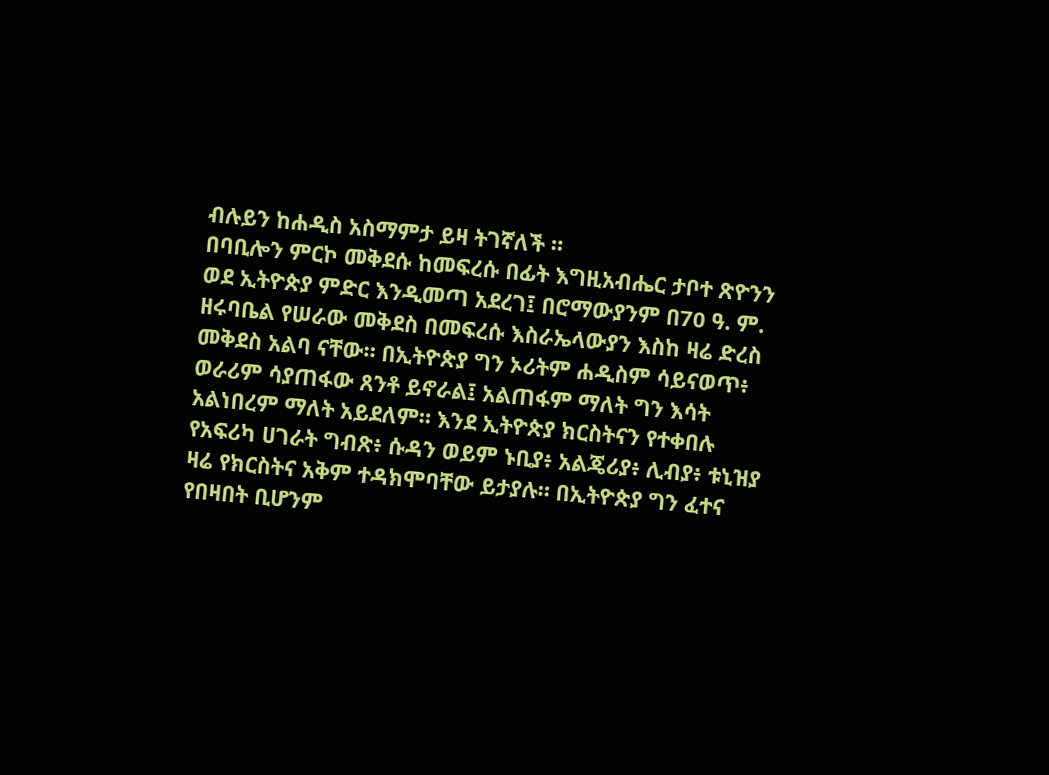ብሉይን ከሐዲስ አስማምታ ይዛ ትገኛለች ።
በባቢሎን ምርኮ መቅደሱ ከመፍረሱ በፊት እግዚአብሔር ታቦተ ጽዮንን ወደ ኢትዮጵያ ምድር እንዲመጣ አደረገ፤ በሮማውያንም በ70 ዓ. ም. ዘሩባቤል የሠራው መቅደስ በመፍረሱ እስራኤላውያን እስከ ዛሬ ድረስ መቅደስ አልባ ናቸው። በኢትዮጵያ ግን ኦሪትም ሐዲስም ሳይናወጥ፥ ወራሪም ሳያጠፋው ጸንቶ ይኖራል፤ አልጠፋም ማለት ግን እሳት አልነበረም ማለት አይደለም። እንደ ኢትዮጵያ ክርስትናን የተቀበሉ የአፍሪካ ሀገራት ግብጽ፥ ሱዳን ወይም ኑቢያ፥ አልጄሪያ፥ ሊብያ፥ ቱኒዝያ ዛሬ የክርስትና አቅም ተዳክሞባቸው ይታያሉ። በኢትዮጵያ ግን ፈተና የበዛበት ቢሆንም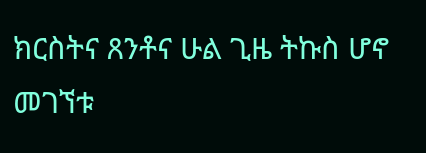ክርስትና ጸንቶና ሁል ጊዜ ትኩስ ሆኖ መገኘቱ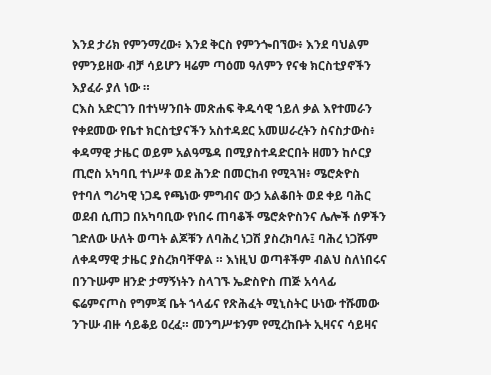እንደ ታሪክ የምንማረው፥ እንደ ቅርስ የምንጐበኘው፥ እንደ ባህልም የምንይዘው ብቻ ሳይሆን ዛሬም ጣዕመ ዓለምን የናቁ ክርስቲያኖችን እያፈራ ያለ ነው ።
ርእስ አድርገን በተነሣንበት መጽሐፍ ቅዱሳዊ ኀይለ ቃል እየተመራን የቀደመው የቤተ ክርስቲያናችን አስተዳደር አመሠራረትን ስናስታውስ፥ ቀዳማዊ ታዜር ወይም አልዓሜዳ በሚያስተዳድርበት ዘመን ከሶርያ ጢሮስ አካባቢ ተነሥቶ ወደ ሕንድ በመርከብ የሚጓዝ፥ ሜሮጵዮስ የተባለ ግሪካዊ ነጋዴ የጫነው ምግብና ውኃ አልቆበት ወደ ቀይ ባሕር ወደብ ሲጠጋ በአካባቢው የነበሩ ጠባቆች ሜሮጵዮስንና ሌሎች ሰዎችን ገድለው ሁለት ወጣት ልጆቹን ለባሕረ ነጋሽ ያስረክባሉ፤ ባሕረ ነጋሹም ለቀዳማዊ ታዜር ያስረክባቸዋል ። እነዚህ ወጣቶችም ብልህ ስለነበሩና በንጉሡም ዘንድ ታማኝነትን ስላገኙ ኤድስዮስ ጠጅ አሳላፊ ፍሬምናጦስ የግምጃ ቤት ኀላፊና የጽሕፈት ሚኒስትር ሁነው ተሹመው ንጉሡ ብዙ ሳይቆይ ዐረፈ። መንግሥቱንም የሚረከቡት ኢዛናና ሳይዛና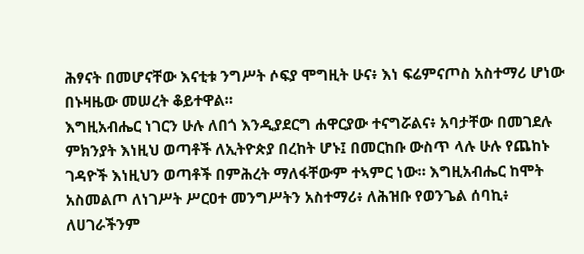ሕፃናት በመሆናቸው እናቲቱ ንግሥት ሶፍያ ሞግዚት ሁና፥ እነ ፍሬምናጦስ አስተማሪ ሆነው በኑዛዜው መሠረት ቆይተዋል።
እግዚአብሔር ነገርን ሁሉ ለበጎ እንዲያደርግ ሐዋርያው ተናግሯልና፥ አባታቸው በመገደሉ ምክንያት እነዚህ ወጣቶች ለኢትዮጵያ በረከት ሆኑ፤ በመርከቡ ውስጥ ላሉ ሁሉ የጨከኑ ገዳዮች እነዚህን ወጣቶች በምሕረት ማለፋቸውም ተኣምር ነው። እግዚአብሔር ከሞት አስመልጦ ለነገሥት ሥርዐተ መንግሥትን አስተማሪ፥ ለሕዝቡ የወንጌል ሰባኪ፥ ለሀገራችንም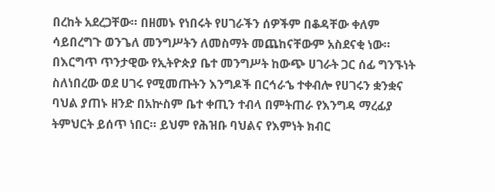በረከት አደረጋቸው። በዘመኑ የነበሩት የሀገራችን ሰዎችም በቆዳቸው ቀለም ሳይበረግጉ ወንጌለ መንግሥትን ለመስማት መጨከናቸውም አስደናቂ ነው።
በእርግጥ ጥንታዊው የኢትዮጵያ ቤተ መንግሥት ከውጭ ሀገራት ጋር ሰፊ ግንኙነት ስለነበረው ወደ ሀገሩ የሚመጡትን እንግዶች በርኅራኄ ተቀብሎ የሀገሩን ቋንቋና ባህል ያጠኑ ዘንድ በአኵስም ቤተ ቀጢን ተብላ በምትጠራ የእንግዳ ማረፊያ ትምህርት ይሰጥ ነበር። ይህም የሕዝቡ ባህልና የእምነት ክብር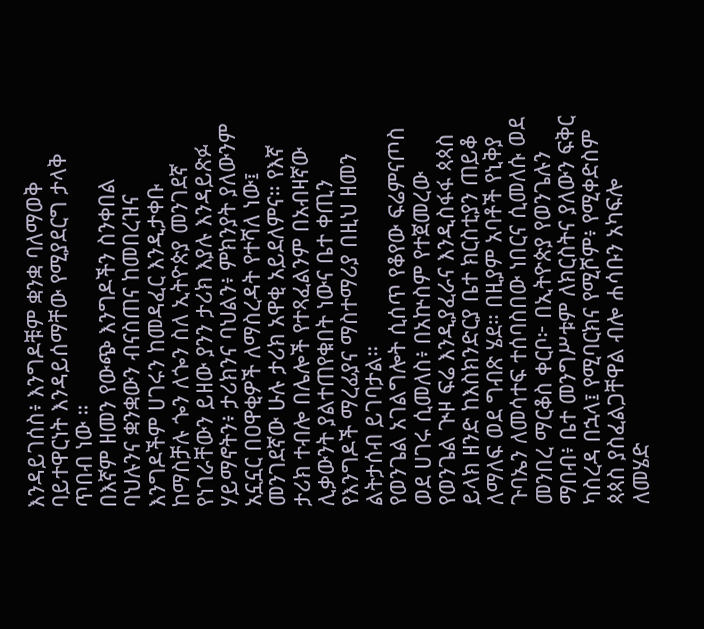እንዳይገሰስ፥ እንግዶቹም ቋንቋ ባለማወቅ ባይተዋርነት እንዳይሰማቸው የሚያደርግ ታላቅ ጥበብ ነው ።
በእኛም ዘመን የውጭ እንግዶችን ስንቀበል ባህሉንና ቋንቋውን ብናስጠና ከመበረዝና እንግዶችም ሀገሩን ከመዳፈር እንዲታቀቡ ከማስቻሉ ጐን ለጐን ስለ ኢትዮጵያ መንገደኛ የነገራቸውን ይዘው ያንን ታሪክ እያሉ እንዳይጽፉ ሃይማኖትን፥ ታሪክንና ባህልን፥ ምክንያት ያለውንም አኗኗር በዐዋቂዎች ለማስረዳት የተሻለ ነው፤ መንገደኛው ሁሉ ታሪክ አዋቂ አይደለምና። የእኛ ታሪክ ተብሎ በሌሎች የተጻፈልንም በአብዛኛው ሊቃውንት ያልተጠየቁበት ነውና ቤተ ቀጢን የእንግዶች ማረፊያና ማስተማሪያ በዚህ ዘመን ልትታሰብ ይገባታል።
የወንጌል አገልግሎት ሲሰጥ የቆየው ፍሬምናጦስ ወደ ሀገሩ ሲመለስ፥ በአኵስም የተጀመረው የወንጌል ጒዞ ፍሬ እንዲያፈራና እንዲስፋፋ ጳጳስ ይላክ ዘንድ ከእስክንድርያ ቤተ ክርስቲያን ጠይቆ ለማለፍ ወደ ግብጽ ሄደ። በዚያም አባቶች የኒቅያ ጉባኤን ለመሳተፍ ተሰባስበው ነበርና ሲመለሱ ወደ መንበረ ማርቆስ ቀርቦ፦ በኢትዮጵያ የወንጌሉን ማበብ፥ ቤተ መንግሥቱም ለክርስትና ያለውን ፍቅር ካስረዳ በኋላ፤ የሚባርክና የሚሾም፥ የሚቀድስም ጳጳስ ያስፈልጋቸዋል ብሎ ሐሳቡን አካፍሎ ለመሄድ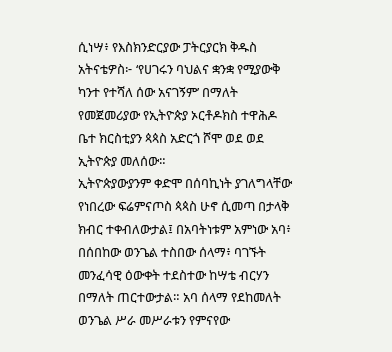ሲነሣ፥ የእስክንድርያው ፓትርያርክ ቅዱስ አትናቴዎስ፦ ‘የሀገሩን ባህልና ቋንቋ የሚያውቅ ካንተ የተሻለ ሰው አናገኝም’ በማለት የመጀመሪያው የኢትዮጵያ ኦርቶዶክስ ተዋሕዶ ቤተ ክርስቲያን ጳጳስ አድርጎ ሾሞ ወደ ወደ ኢትዮጵያ መለሰው።
ኢትዮጵያውያንም ቀድሞ በሰባኪነት ያገለግላቸው የነበረው ፍሬምናጦስ ጳጳስ ሁኖ ሲመጣ በታላቅ ክብር ተቀብለውታል፤ በአባትነቱም አምነው አባ፥ በሰበከው ወንጌል ተስበው ሰላማ፥ ባገኙት መንፈሳዊ ዕውቀት ተደስተው ከሣቴ ብርሃን በማለት ጠርተውታል። አባ ሰላማ የደከመለት ወንጌል ሥራ መሥራቱን የምናየው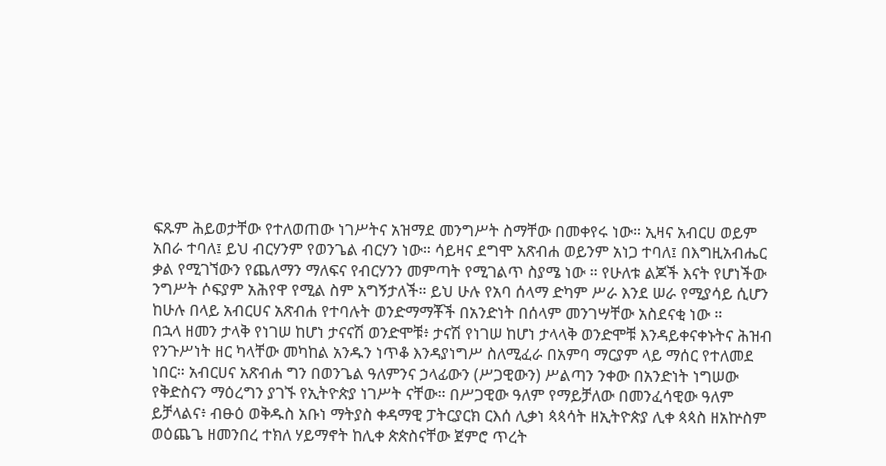ፍጹም ሕይወታቸው የተለወጠው ነገሥትና አዝማደ መንግሥት ስማቸው በመቀየሩ ነው። ኢዛና አብርሀ ወይም አበራ ተባለ፤ ይህ ብርሃንም የወንጌል ብርሃን ነው። ሳይዛና ደግሞ አጽብሐ ወይንም አነጋ ተባለ፤ በእግዚአብሔር ቃል የሚገኘውን የጨለማን ማለፍና የብርሃንን መምጣት የሚገልጥ ስያሜ ነው ። የሁለቱ ልጆች እናት የሆነችው ንግሥት ሶፍያም አሕየዋ የሚል ስም አግኝታለች። ይህ ሁሉ የአባ ሰላማ ድካም ሥራ እንደ ሠራ የሚያሳይ ሲሆን ከሁሉ በላይ አብርሀና አጽብሐ የተባሉት ወንድማማቾች በአንድነት በሰላም መንገሣቸው አስደናቂ ነው ።
በኋላ ዘመን ታላቅ የነገሠ ከሆነ ታናናሽ ወንድሞቹ፥ ታናሽ የነገሠ ከሆነ ታላላቅ ወንድሞቹ እንዳይቀናቀኑትና ሕዝብ የንጉሥነት ዘር ካላቸው መካከል አንዱን ነጥቆ እንዳያነግሥ ስለሚፈራ በአምባ ማርያም ላይ ማሰር የተለመደ ነበር። አብርሀና አጽብሐ ግን በወንጌል ዓለምንና ኃላፊውን (ሥጋዊውን) ሥልጣን ንቀው በአንድነት ነግሠው የቅድስናን ማዕረግን ያገኙ የኢትዮጵያ ነገሥት ናቸው። በሥጋዊው ዓለም የማይቻለው በመንፈሳዊው ዓለም ይቻላልና፥ ብፁዕ ወቅዱስ አቡነ ማትያስ ቀዳማዊ ፓትርያርክ ርእሰ ሊቃነ ጳጳሳት ዘኢትዮጵያ ሊቀ ጳጳስ ዘአኵስም ወዕጨጌ ዘመንበረ ተክለ ሃይማኖት ከሊቀ ጵጵስናቸው ጀምሮ ጥረት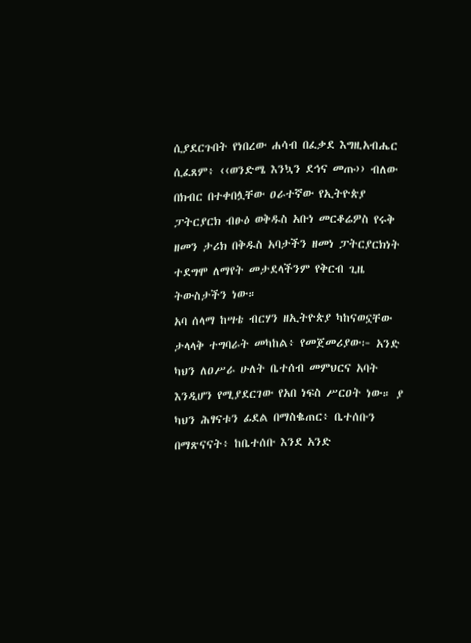ሲያደርጉበት የነበረው ሐሳብ በፈቃደ እግዚአብሔር ሲፈጸም፥ ‹‹ወንድሜ እንኳን ደኅና መጡ›› ብለው በክብር በተቀበሏቸው ዐራተኛው የኢትዮጵያ ፓትርያርክ ብፁዕ ወቅዱስ አቡነ መርቆሬዎስ የሩቅ ዘመን ታሪክ በቅዱስ አባታችን ዘመነ ፓትርያርክነት ተደግሞ ለማየት መታደላችንም የቅርብ ጊዜ ትውስታችን ነው።
አባ ሰላማ ከሣቴ ብርሃን ዘኢትዮጵያ ካከናወኗቸው ታላላቅ ተግባራት መካከል፥ የመጀመሪያው፦ አንድ ካህን ለዐሥራ ሁለት ቤተሰብ መምህርና አባት እንዲሆን የሚያደርገው የአበ ነፍስ ሥርዐት ነው። ያ ካህን ሕፃናቱን ፊደል በማስቈጠር፥ ቤተሰቡን በማጽናናት፥ ከቤተሰቡ እንደ አንድ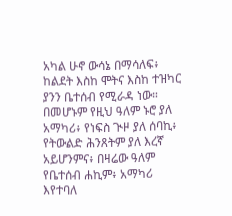አካል ሁኖ ውሳኔ በማሳለፍ፥ ከልደት እስከ ሞትና እስከ ተዝካር ያንን ቤተሰብ የሚራዳ ነው። በመሆኑም የዚህ ዓለም ኑሮ ያለ አማካሪ፥ የነፍስ ጒዞ ያለ ሰባኪ፥ የትውልድ ሕንጸትም ያለ እረኛ አይሆንምና፥ በዛሬው ዓለም የቤተሰብ ሐኪም፥ አማካሪ እየተባለ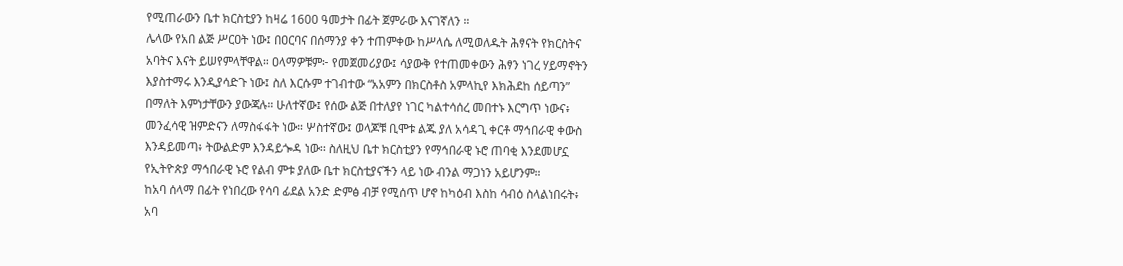የሚጠራውን ቤተ ክርስቲያን ከዛሬ 1600 ዓመታት በፊት ጀምራው እናገኛለን ።
ሌላው የአበ ልጅ ሥርዐት ነው፤ በዐርባና በሰማንያ ቀን ተጠምቀው ከሥላሴ ለሚወለዱት ሕፃናት የክርስትና አባትና እናት ይሠየምላቸዋል። ዐላማዎቹም፦ የመጀመሪያው፤ ሳያውቅ የተጠመቀውን ሕፃን ነገረ ሃይማኖትን እያስተማሩ እንዲያሳድጉ ነው፤ ስለ እርሱም ተገብተው “አአምን በክርስቶስ አምላኪየ እክሕደከ ሰይጣን” በማለት እምነታቸውን ያውጃሉ። ሁለተኛው፤ የሰው ልጅ በተለያየ ነገር ካልተሳሰረ መበተኑ እርግጥ ነውና፥ መንፈሳዊ ዝምድናን ለማስፋፋት ነው። ሦስተኛው፤ ወላጆቹ ቢሞቱ ልጁ ያለ አሳዳጊ ቀርቶ ማኅበራዊ ቀውስ እንዳይመጣ፥ ትውልድም እንዳይጐዳ ነው፡፡ ስለዚህ ቤተ ክርስቲያን የማኅበራዊ ኑሮ ጠባቂ እንደመሆኗ የኢትዮጵያ ማኅበራዊ ኑሮ የልብ ምቱ ያለው ቤተ ክርስቲያናችን ላይ ነው ብንል ማጋነን አይሆንም።
ከአባ ሰላማ በፊት የነበረው የሳባ ፊደል አንድ ድምፅ ብቻ የሚሰጥ ሆኖ ከካዕብ እስከ ሳብዕ ስላልነበሩት፥ አባ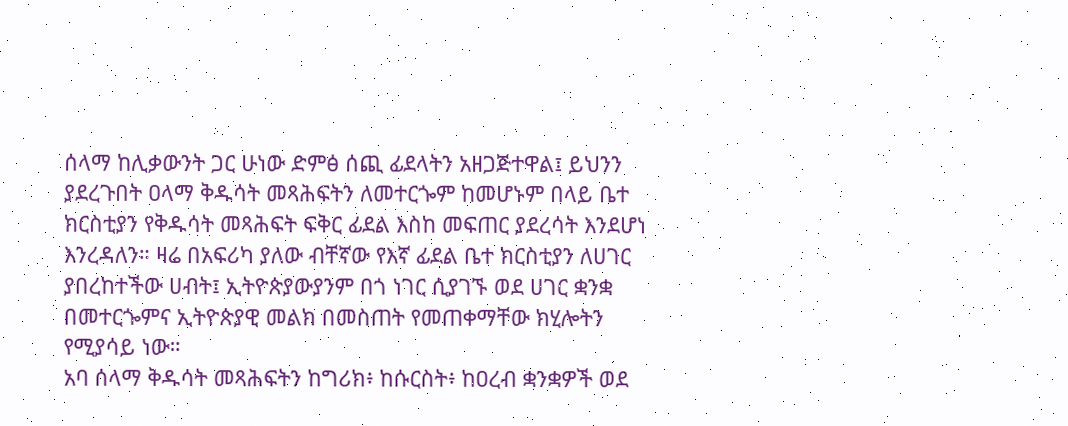ሰላማ ከሊቃውንት ጋር ሁነው ድምፅ ሰጪ ፊደላትን አዘጋጅተዋል፤ ይህንን ያደረጉበት ዐላማ ቅዱሳት መጻሕፍትን ለመተርጐም ከመሆኑም በላይ ቤተ ክርስቲያን የቅዱሳት መጻሕፍት ፍቅር ፊደል እስከ መፍጠር ያደረሳት እንደሆነ እንረዳለን። ዛሬ በአፍሪካ ያለው ብቸኛው የእኛ ፊደል ቤተ ክርስቲያን ለሀገር ያበረከተችው ሀብት፤ ኢትዮጵያውያንም በጎ ነገር ሲያገኙ ወደ ሀገር ቋንቋ በመተርጐምና ኢትዮጵያዊ መልክ በመስጠት የመጠቀማቸው ክሂሎትን የሚያሳይ ነው።
አባ ሰላማ ቅዱሳት መጻሕፍትን ከግሪክ፥ ከሱርስት፥ ከዐረብ ቋንቋዎች ወደ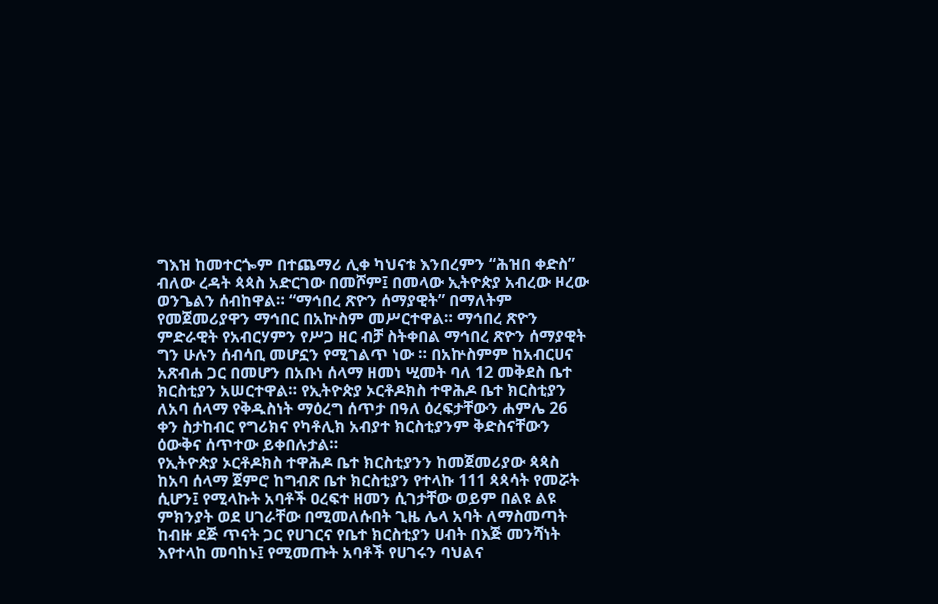ግእዝ ከመተርጐም በተጨማሪ ሊቀ ካህናቱ እንበረምን “ሕዝበ ቀድስ” ብለው ረዳት ጳጳስ አድርገው በመሾም፤ በመላው ኢትዮጵያ አብረው ዞረው ወንጌልን ሰብከዋል። “ማኅበረ ጽዮን ሰማያዊት” በማለትም የመጀመሪያዋን ማኅበር በአኵስም መሥርተዋል። ማኅበረ ጽዮን ምድራዊት የአብርሃምን የሥጋ ዘር ብቻ ስትቀበል ማኅበረ ጽዮን ሰማያዊት ግን ሁሉን ሰብሳቢ መሆኗን የሚገልጥ ነው ። በአኵስምም ከአብርሀና አጽብሐ ጋር በመሆን በአቡነ ሰላማ ዘመነ ሢመት ባለ 12 መቅደስ ቤተ ክርስቲያን አሠርተዋል። የኢትዮጵያ ኦርቶዶክስ ተዋሕዶ ቤተ ክርስቲያን ለአባ ሰላማ የቅዱስነት ማዕረግ ሰጥታ በዓለ ዕረፍታቸውን ሐምሌ 26 ቀን ስታከብር የግሪክና የካቶሊክ አብያተ ክርስቲያንም ቅድስናቸውን ዕውቅና ሰጥተው ይቀበሉታል።
የኢትዮጵያ ኦርቶዶክስ ተዋሕዶ ቤተ ክርስቲያንን ከመጀመሪያው ጳጳስ ከአባ ሰላማ ጀምሮ ከግብጽ ቤተ ክርስቲያን የተላኩ 111 ጳጳሳት የመሯት ሲሆን፤ የሚላኩት አባቶች ዐረፍተ ዘመን ሲገታቸው ወይም በልዩ ልዩ ምክንያት ወደ ሀገራቸው በሚመለሱበት ጊዜ ሌላ አባት ለማስመጣት ከብዙ ደጅ ጥናት ጋር የሀገርና የቤተ ክርስቲያን ሀብት በእጅ መንሻነት እየተላከ መባከኑ፤ የሚመጡት አባቶች የሀገሩን ባህልና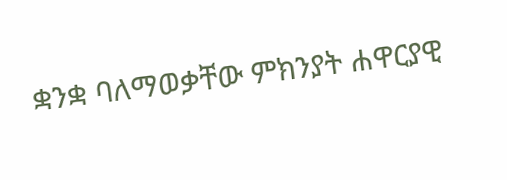ቋንቋ ባለማወቃቸው ምክንያት ሐዋርያዊ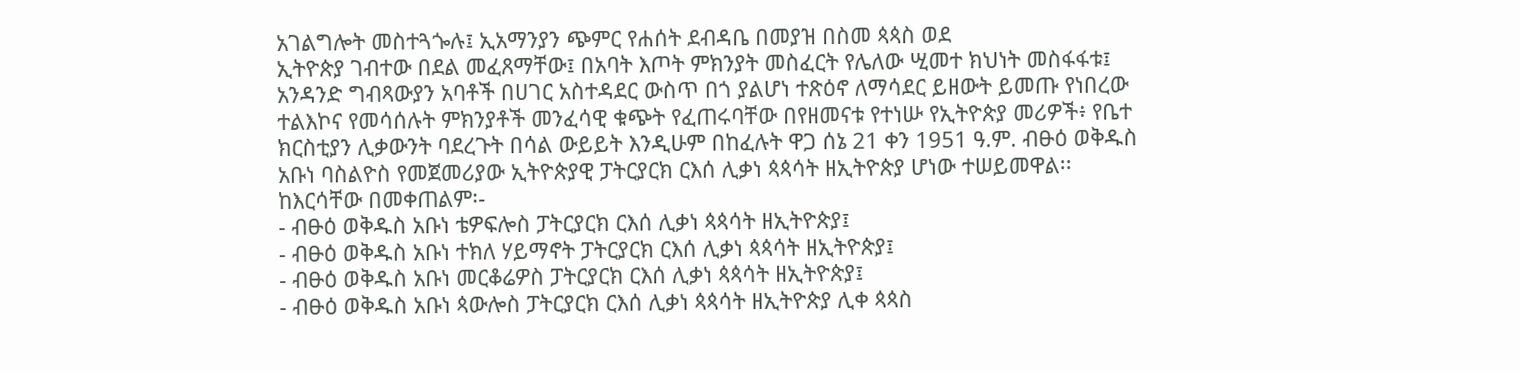አገልግሎት መስተጓጐሉ፤ ኢአማንያን ጭምር የሐሰት ደብዳቤ በመያዝ በስመ ጳጳስ ወደ
ኢትዮጵያ ገብተው በደል መፈጸማቸው፤ በአባት እጦት ምክንያት መስፈርት የሌለው ሢመተ ክህነት መስፋፋቱ፤ አንዳንድ ግብጻውያን አባቶች በሀገር አስተዳደር ውስጥ በጎ ያልሆነ ተጽዕኖ ለማሳደር ይዘውት ይመጡ የነበረው ተልእኮና የመሳሰሉት ምክንያቶች መንፈሳዊ ቁጭት የፈጠሩባቸው በየዘመናቱ የተነሡ የኢትዮጵያ መሪዎች፥ የቤተ ክርስቲያን ሊቃውንት ባደረጉት በሳል ውይይት እንዲሁም በከፈሉት ዋጋ ሰኔ 21 ቀን 1951 ዓ.ም. ብፁዕ ወቅዱስ አቡነ ባስልዮስ የመጀመሪያው ኢትዮጵያዊ ፓትርያርክ ርእሰ ሊቃነ ጳጳሳት ዘኢትዮጵያ ሆነው ተሠይመዋል፡፡
ከእርሳቸው በመቀጠልም፡-
- ብፁዕ ወቅዱስ አቡነ ቴዎፍሎስ ፓትርያርክ ርእሰ ሊቃነ ጳጳሳት ዘኢትዮጵያ፤
- ብፁዕ ወቅዱስ አቡነ ተክለ ሃይማኖት ፓትርያርክ ርእሰ ሊቃነ ጳጳሳት ዘኢትዮጵያ፤
- ብፁዕ ወቅዱስ አቡነ መርቆሬዎስ ፓትርያርክ ርእሰ ሊቃነ ጳጳሳት ዘኢትዮጵያ፤
- ብፁዕ ወቅዱስ አቡነ ጳውሎስ ፓትርያርክ ርእሰ ሊቃነ ጳጳሳት ዘኢትዮጵያ ሊቀ ጳጳስ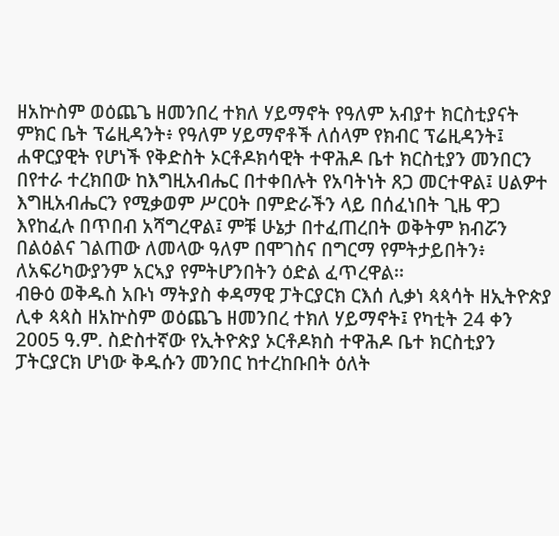ዘአኵስም ወዕጨጌ ዘመንበረ ተክለ ሃይማኖት የዓለም አብያተ ክርስቲያናት ምክር ቤት ፕሬዚዳንት፥ የዓለም ሃይማኖቶች ለሰላም የክብር ፕሬዚዳንት፤
ሐዋርያዊት የሆነች የቅድስት ኦርቶዶክሳዊት ተዋሕዶ ቤተ ክርስቲያን መንበርን በየተራ ተረክበው ከእግዚአብሔር በተቀበሉት የአባትነት ጸጋ መርተዋል፤ ሀልዎተ እግዚአብሔርን የሚቃወም ሥርዐት በምድራችን ላይ በሰፈነበት ጊዜ ዋጋ እየከፈሉ በጥበብ አሻግረዋል፤ ምቹ ሁኔታ በተፈጠረበት ወቅትም ክብሯን በልዕልና ገልጠው ለመላው ዓለም በሞገስና በግርማ የምትታይበትን፥ ለአፍሪካውያንም አርኣያ የምትሆንበትን ዕድል ፈጥረዋል፡፡
ብፁዕ ወቅዱስ አቡነ ማትያስ ቀዳማዊ ፓትርያርክ ርእሰ ሊቃነ ጳጳሳት ዘኢትዮጵያ ሊቀ ጳጳስ ዘአኵስም ወዕጨጌ ዘመንበረ ተክለ ሃይማኖት፤ የካቲት 24 ቀን 2005 ዓ.ም. ስድስተኛው የኢትዮጵያ ኦርቶዶክስ ተዋሕዶ ቤተ ክርስቲያን ፓትርያርክ ሆነው ቅዱሱን መንበር ከተረከቡበት ዕለት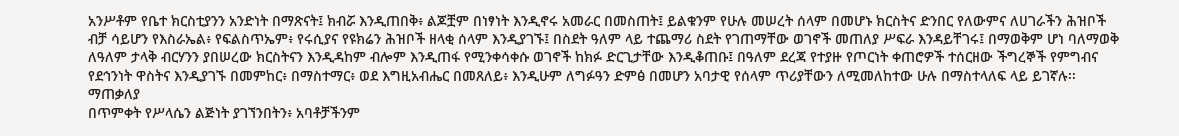አንሥቶም የቤተ ክርስቲያንን አንድነት በማጽናት፤ ክብሯ እንዲጠበቅ፥ ልጆቿም በነፃነት እንዲኖሩ አመራር በመስጠት፤ ይልቁንም የሁሉ መሠረት ሰላም በመሆኑ ክርስትና ድንበር የለውምና ለሀገራችን ሕዝቦች ብቻ ሳይሆን የእስራኤል፥ የፍልስጥኤም፥ የሩሲያና የዩክሬን ሕዝቦች ዘላቂ ሰላም እንዲያገኙ፤ በስደት ዓለም ላይ ተጨማሪ ስደት የገጠማቸው ወገኖች መጠለያ ሥፍራ እንዳይቸገሩ፤ በማወቅም ሆነ ባለማወቅ ለዓለም ታላቅ ብርሃንን ያበሠረው ክርስትናን እንዲዳከም ብሎም እንዲጠፋ የሚንቀሳቀሱ ወገኖች ከክፉ ድርጊታቸው እንዲቆጠቡ፤ በዓለም ደረጃ የተያዙ የጦርነት ቀጠሮዎች ተሰርዘው ችግረኞች የምግብና የደኅንነት ዋስትና እንዲያገኙ በመምከር፥ በማስተማር፥ ወደ እግዚአብሔር በመጸለይ፥ እንዲሁም ለግፉዓን ድምፅ በመሆን አባታዊ የሰላም ጥሪያቸውን ለሚመለከተው ሁሉ በማስተላለፍ ላይ ይገኛሉ፡፡
ማጠቃለያ
በጥምቀት የሥላሴን ልጅነት ያገኘንበትን፥ አባቶቻችንም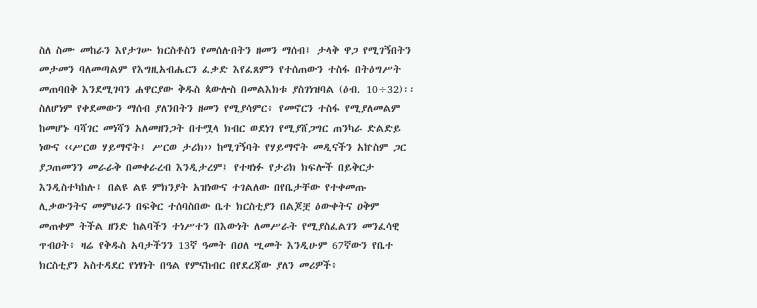ስለ ስሙ መከራን እየታገሡ ክርስቶስን የመሰሉበትን ዘመን ማሰብ፤ ታላቅ ዋጋ የሚገኝበትን መታመን ባለመጣልም የእግዚአብሔርን ፈቃድ እየፈጸምን የተሰጠውን ተስፋ በትዕግሥት መጠባበቅ እንደሚገባን ሐዋርያው ቅዱስ ጳውሎስ በመልእክቱ ያስገነዝባል (ዕብ. 10÷32)፡፡ ስለሆነም የቀደመውን ማሰብ ያለንበትን ዘመን የሚያሳምር፥ የመኖርን ተስፋ የሚያለመልም ከመሆኑ ባሻገር መነሻን አለመዘንጋት በተሟላ ክብር ወደነገ የሚያሸጋግር ጠንካራ ድልድይ ነውና ‹‹ሥርወ ሃይማኖት፤ ሥርወ ታሪክ›› ከሚገኝባት የሃይማኖት መዲናችን አኵስም ጋር ያጋጠመንን መራራቅ በመቀራረብ እንዲታረም፤ የተዛነፉ የታሪክ ክፍሎች በይቅርታ እንዲስተካከሉ፤ በልዩ ልዩ ምክንያት አዝነውና ተገልለው በየቤታቸው የተቀመጡ ሊቃውንትና መምህራን በፍቅር ተሰባስበው ቤተ ክርስቲያን በልጆቿ ዕውቀትና ዐቅም መጠቀም ትችል ዘንድ ከልባችን ተነሥተን በእውነት ለመሥራት የሚያስፈልገን መንፈሳዊ ጥብዐት፥ ዛሬ የቅዱስ አባታችንን 13ኛ ዓመት በዐለ ሢመት እንዲሁም 67ኛውን የቤተ ክርስቲያን አስተዳደር የነፃነት በዓል የምናከብር በየደረጃው ያለን መሪዎች፥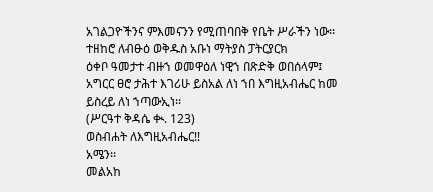አገልጋዮችንና ምእመናንን የሚጠባበቅ የቤት ሥራችን ነው፡፡
ተዘከሮ ለብፁዕ ወቅዱስ አቡነ ማትያስ ፓትርያርክ
ዕቀቦ ዓመታተ ብዙኀ ወመዋዕለ ነዊኀ በጽድቅ ወበሰላም፤
አግርር ፀሮ ታሕተ እገሪሁ ይስአል ለነ ኀበ እግዚአብሔር ከመ ይስረይ ለነ ኀጣውኢነ፡፡
(ሥርዓተ ቅዳሴ ቊ. 123)
ወስብሐት ለእግዚአብሔር!!
አሜን፡፡
መልአከ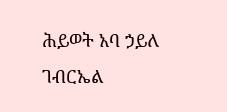ሕይወት አባ ኃይለ ገብርኤል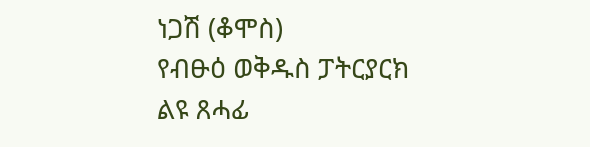ነጋሽ (ቆሞስ)
የብፁዕ ወቅዱስ ፓትርያርክ ልዩ ጸሓፊ